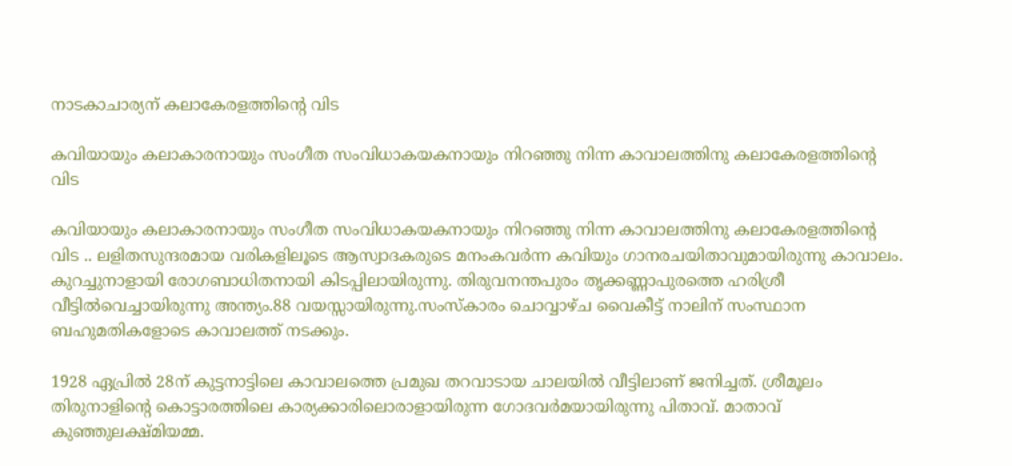നാടകാചാര്യന് കലാകേരളത്തിന്റെ വിട

കവിയായും കലാകാരനായും സംഗീത സംവിധാകയകനായും നിറഞ്ഞു നിന്ന കാവാലത്തിനു കലാകേരളത്തിന്റെ വിട

കവിയായും കലാകാരനായും സംഗീത സംവിധാകയകനായും നിറഞ്ഞു നിന്ന കാവാലത്തിനു കലാകേരളത്തിന്റെ വിട .. ലളിതസുന്ദരമായ വരികളിലൂടെ ആസ്വാദകരുടെ മനംകവര്‍ന്ന കവിയും ഗാനരചയിതാവുമായിരുന്നു കാവാലം. കുറച്ചുനാളായി രോഗബാധിതനായി കിടപ്പിലായിരുന്നു. തിരുവനന്തപുരം തൃക്കണ്ണാപുരത്തെ ഹരിശ്രീ വീട്ടില്‍വെച്ചായിരുന്നു അന്ത്യം.88 വയസ്സായിരുന്നു.സംസ്‌കാരം ചൊവ്വാഴ്ച വൈകീട്ട് നാലിന് സംസ്ഥാന ബഹുമതികളോടെ കാവാലത്ത് നടക്കും.

1928 ഏപ്രില്‍ 28ന് കുട്ടനാട്ടിലെ കാവാലത്തെ പ്രമുഖ തറവാടായ ചാലയില്‍ വീട്ടിലാണ് ജനിച്ചത്. ശ്രീമൂലം തിരുനാളിന്റെ കൊട്ടാരത്തിലെ കാര്യക്കാരിലൊരാളായിരുന്ന ഗോദവര്‍മയായിരുന്നു പിതാവ്. മാതാവ് കുഞ്ഞുലക്ഷ്മിയമ്മ.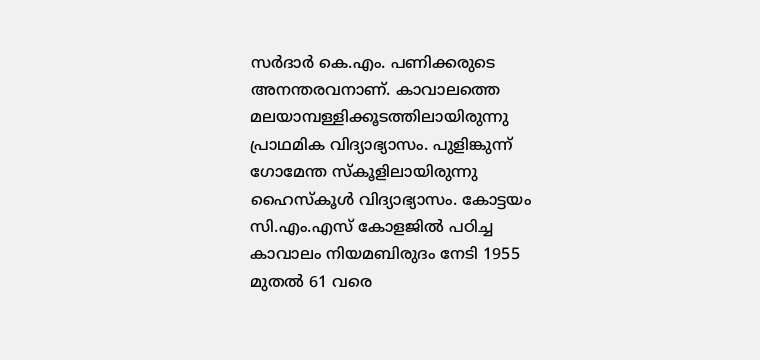സര്‍ദാര്‍ കെ.എം. പണിക്കരുടെ അനന്തരവനാണ്. കാവാലത്തെ മലയാമ്പള്ളിക്കൂടത്തിലായിരുന്നു പ്രാഥമിക വിദ്യാഭ്യാസം. പുളിങ്കുന്ന് ഗോമേന്ത സ്‌കൂളിലായിരുന്നു ഹൈസ്‌കൂള്‍ വിദ്യാഭ്യാസം. കോട്ടയം സി.എം.എസ് കോളജില്‍ പഠിച്ച കാവാലം നിയമബിരുദം നേടി 1955 മുതല്‍ 61 വരെ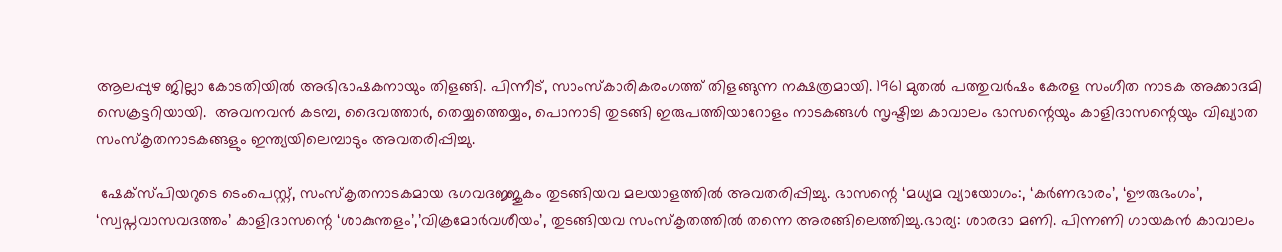ആലപ്പുഴ ജില്ലാ കോടതിയില്‍ അഭിഭാഷകനായും തിളങ്ങി. പിന്നീട്, സാംസ്‌കാരികരംഗത്ത് തിളങ്ങുന്ന നക്ഷത്രമായി. 1961 മുതല്‍ പത്തുവര്‍ഷം കേരള സംഗീത നാടക അക്കാദമി സെക്രട്ടറിയായി.  അവനവന്‍ കടമ്പ, ദൈവത്താര്‍, തെയ്യത്തെയ്യം, പൊനാടി തുടങ്ങി ഇരുപത്തിയാറോളം നാടകങ്ങള്‍ സൃഷ്ടിച്ച കാവാലം ഭാസന്റെയും കാളിദാസന്റെയും വിഖ്യാത സംസ്‌കൃതനാടകങ്ങളും ഇന്ത്യയിലെമ്പാടും അവതരിപ്പിച്ചു.

 ഷേക്‌സ്പിയറുടെ ടെംപെസ്റ്റ്, സംസ്‌കൃതനാടകമായ ഭഗവദജ്ജുകം തുടങ്ങിയവ മലയാളത്തില്‍ അവതരിപ്പിച്ചു. ഭാസന്റെ ‘മധ്യമ വ്യായോഗം:, ‘കര്‍ണഭാരം’, ‘ഊരുഭംഗം’, ‘സ്വപ്നവാസവദത്തം’ കാളിദാസന്റെ ‘ശാകുന്തളം’,’വിക്രമോര്‍വശീയം’, തുടങ്ങിയവ സംസ്‌കൃതത്തില്‍ തന്നെ അരങ്ങിലെത്തിച്ചു.ഭാര്യ: ശാരദാ മണി. പിന്നണി ഗായകന്‍ കാവാലം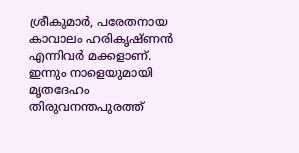ശ്രീകുമാര്‍, പരേതനായ കാവാലം ഹരികൃഷ്ണന്‍ എന്നിവര്‍ മക്കളാണ്. ഇന്നും നാളെയുമായി മൃതദേഹം തിരുവനന്തപുരത്ത്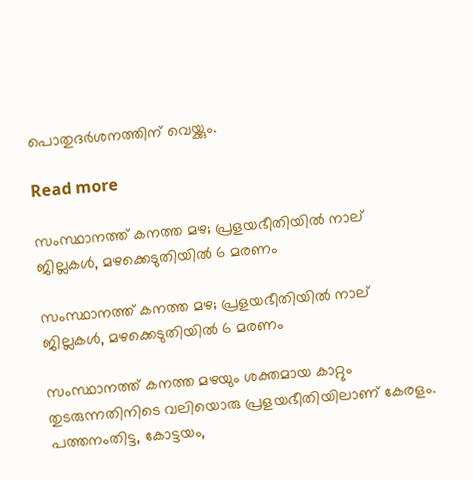പൊതുദര്‍ശനത്തിന് വെയ്ക്കും.

Read more

സംസ്ഥാനത്ത് കനത്ത മഴ; പ്രളയഭീതിയിൽ നാല് ജില്ലകൾ, മഴക്കെടുതിയിൽ 6 മരണം

സംസ്ഥാനത്ത് കനത്ത മഴ; പ്രളയഭീതിയിൽ നാല് ജില്ലകൾ, മഴക്കെടുതിയിൽ 6 മരണം

സംസ്ഥാനത്ത് കനത്ത മഴയും ശക്തമായ കാറ്റും തുടരുന്നതിനിടെ വലിയൊരു പ്രളയഭീതിയിലാണ് കേരളം. പത്തനംതിട്ട, കോട്ടയം,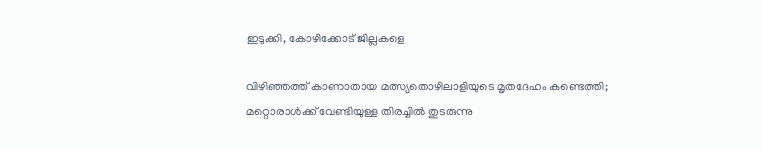ഇടുക്കി, കോഴിക്കോട് ജില്ലകളെ

വിഴിഞ്ഞത്ത് കാണാതായ മത്സ്യതൊഴിലാളിയുടെ മൃതദേഹം കണ്ടെത്തി; മറ്റൊരാൾക്ക് വേണ്ടിയുള്ള തിരച്ചിൽ തുടരുന്നു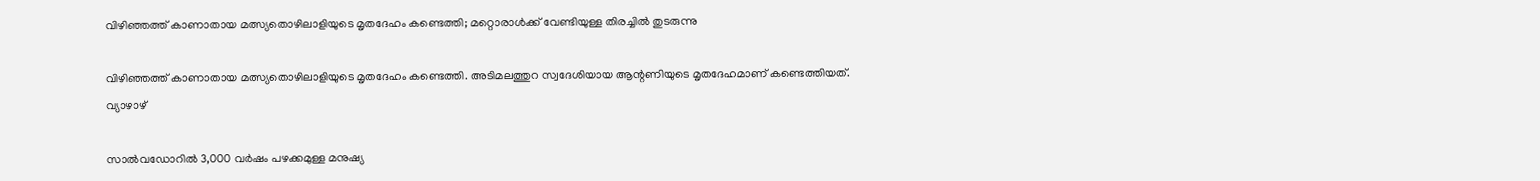വിഴിഞ്ഞത്ത് കാണാതായ മത്സ്യതൊഴിലാളിയുടെ മൃതദേഹം കണ്ടെത്തി; മറ്റൊരാൾക്ക് വേണ്ടിയുള്ള തിരച്ചിൽ തുടരുന്നു

വിഴിഞ്ഞത്ത് കാണാതായ മത്സ്യതൊഴിലാളിയുടെ മൃതദേഹം കണ്ടെത്തി. അടിമലത്തുറ സ്വദേശിയായ ആന്റണിയുടെ മൃതദേഹമാണ് കണ്ടെത്തിയത്. വ്യാഴാഴ്

സാൽവഡോറിൽ 3,000 വർഷം പഴക്കമുള്ള മനുഷ്യ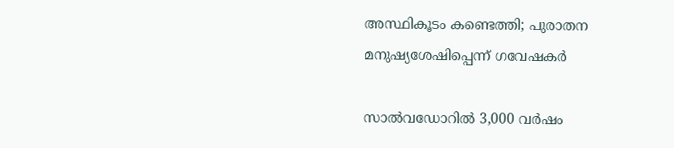അസ്ഥികൂടം കണ്ടെത്തി; പുരാതന മനുഷ്യശേഷിപ്പെന്ന് ഗവേഷകർ

സാൽവഡോറിൽ 3,000 വർഷം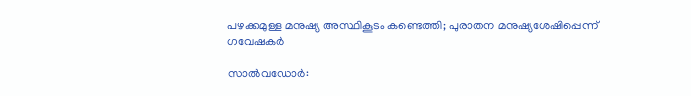പഴക്കമുള്ള മനുഷ്യ അസ്ഥികൂടം കണ്ടെത്തി; പുരാതന മനുഷ്യശേഷിപ്പെന്ന് ഗവേഷകർ

സാൽവഡോർ: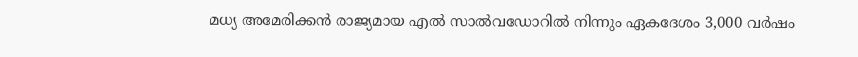മധ്യ അമേരിക്കൻ രാജ്യമായ എൽ സാൽവഡോറിൽ നിന്നും ഏകദേശം 3,000 വർഷം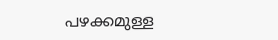പഴക്കമുള്ള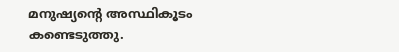മനുഷ്യൻ്റെ അസ്ഥികൂടം കണ്ടെടുത്തു.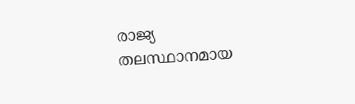രാജ്യ തലസ്ഥാനമായ